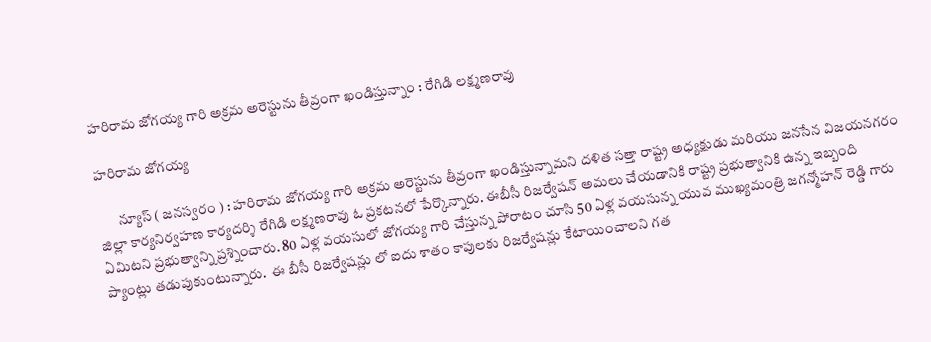హరిరామ జోగయ్య గారి అక్రమ అరెస్టును తీవ్రంగా ఖండిస్తున్నాం : రేగిడి లక్ష్మణరావు

హరిరామ జోగయ్య

       న్యూస్ ( జనస్వరం ) : హరిరామ జోగయ్య గారి అక్రమ అరెస్టును తీవ్రంగా ఖండిస్తున్నామని దళిత సత్తా రాష్ట్ర అధ్యక్షుడు మరియు జనసేన విజయనగరం జిల్లా కార్యనిర్వహణ కార్యదర్శి రేగిడి లక్ష్మణరావు ఓ ప్రకటనలో పేర్కొన్నారు. ఈబీసీ రిజర్వేషన్ అమలు చేయడానికి రాష్ట్ర ప్రభుత్వానికి ఉన్న ఇబ్బంది ఏమిటని ప్రభుత్వాన్ని ప్రశ్నించారు. 80 ఏళ్ల వయసులో జోగయ్య గారి చేస్తున్న పోరాటం చూసి 50 ఏళ్ల వయసున్న యువ ముఖ్యమంత్రి జగన్మోహన్ రెడ్డి గారు ప్యాంట్లు తడుపుకుంటున్నారు.  ఈ బీసీ రిజర్వేషన్లు లో ఐదు శాతం కాపులకు రిజర్వేషన్లు కేటాయించాలని గత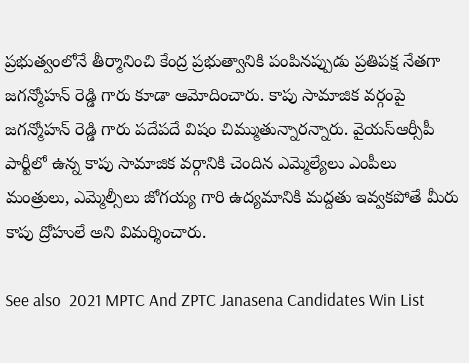ప్రభుత్వంలోనే తీర్మానించి కేంద్ర ప్రభుత్వానికి పంపినప్పుడు ప్రతిపక్ష నేతగా జగన్మోహన్ రెడ్డి గారు కూడా ఆమోదించారు. కాపు సామాజిక వర్గంపై జగన్మోహన్ రెడ్డి గారు పదేపదే విషం చిమ్ముతున్నారన్నారు. వైయస్ఆర్సీపీ పార్టీలో ఉన్న కాపు సామాజిక వర్గానికి చెందిన ఎమ్మెల్యేలు ఎంపీలు మంత్రులు, ఎమ్మెల్సీలు జోగయ్య గారి ఉద్యమానికి మద్దతు ఇవ్వకపోతే మీరు కాపు ద్రోహులే అని విమర్శించారు.

See also  2021 MPTC And ZPTC Janasena Candidates Win List